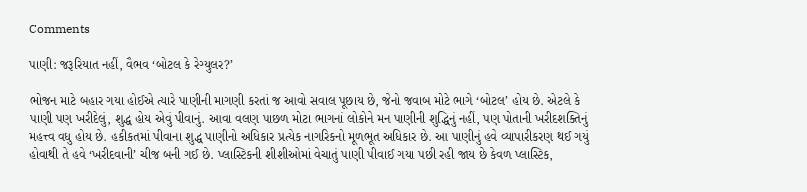Comments

પાણી: જરૂરિયાત નહીં, વૈભવ ‘બોટલ કે રેગ્યુલર?’

ભોજન માટે બહાર ગયા હોઈએ ત્યારે પાણીની માગણી કરતાં જ આવો સવાલ પૂછાય છે, જેનો જવાબ મોટે ભાગે ‘બોટલ’ હોય છે. એટલે કે પાણી પણ ખરીદેલું, શુદ્ધ હોય એવું પીવાનું. આવા વલણ પાછળ મોટા ભાગનાં લોકોને મન પાણીની શુદ્ધિનું નહીં, પણ પોતાની ખરીદશક્તિનું મહત્ત્વ વધુ હોય છે. હકીકતમાં પીવાના શુદ્ધ પાણીનો અધિકાર પ્રત્યેક નાગરિકનો મૂળભૂત અધિકાર છે. આ પાણીનું હવે વ્યાપારીકરણ થઈ ગયું હોવાથી તે હવે ‘ખરીદવાની’ ચીજ બની ગઈ છે. પ્લાસ્ટિકની શીશીઓમાં વેચાતું પાણી પીવાઈ ગયા પછી રહી જાય છે કેવળ પ્લાસ્ટિક,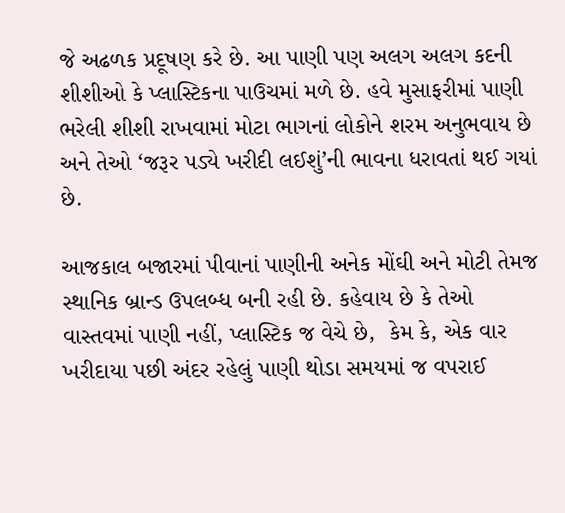જે અઢળક પ્રદૂષણ કરે છે. આ પાણી પણ અલગ અલગ કદની શીશીઓ કે પ્લાસ્ટિકના પાઉચમાં મળે છે. હવે મુસાફરીમાં પાણી ભરેલી શીશી રાખવામાં મોટા ભાગનાં લોકોને શરમ અનુભવાય છે અને તેઓ ‘જરૂર પડ્યે ખરીદી લઈશું’ની ભાવના ધરાવતાં થઈ ગયાં છે.

આજકાલ બજારમાં પીવાનાં પાણીની અનેક મોંઘી અને મોટી તેમજ સ્થાનિક બ્રાન્‍ડ ઉપલબ્ધ બની રહી છે. કહેવાય છે કે તેઓ વાસ્તવમાં પાણી નહીં, પ્લાસ્ટિક જ વેચે છે,  કેમ કે, એક વાર ખરીદાયા પછી અંદર રહેલું પાણી થોડા સમયમાં જ વપરાઈ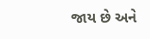જાય છે અને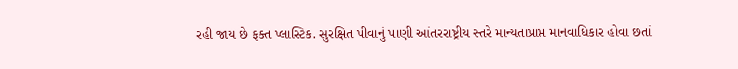રહી જાય છે ફક્ત પ્લાસ્ટિક. સુરક્ષિત પીવાનું પાણી આંતરરાષ્ટ્રીય સ્તરે માન્યતાપ્રાપ્ત માનવાધિકાર હોવા છતાં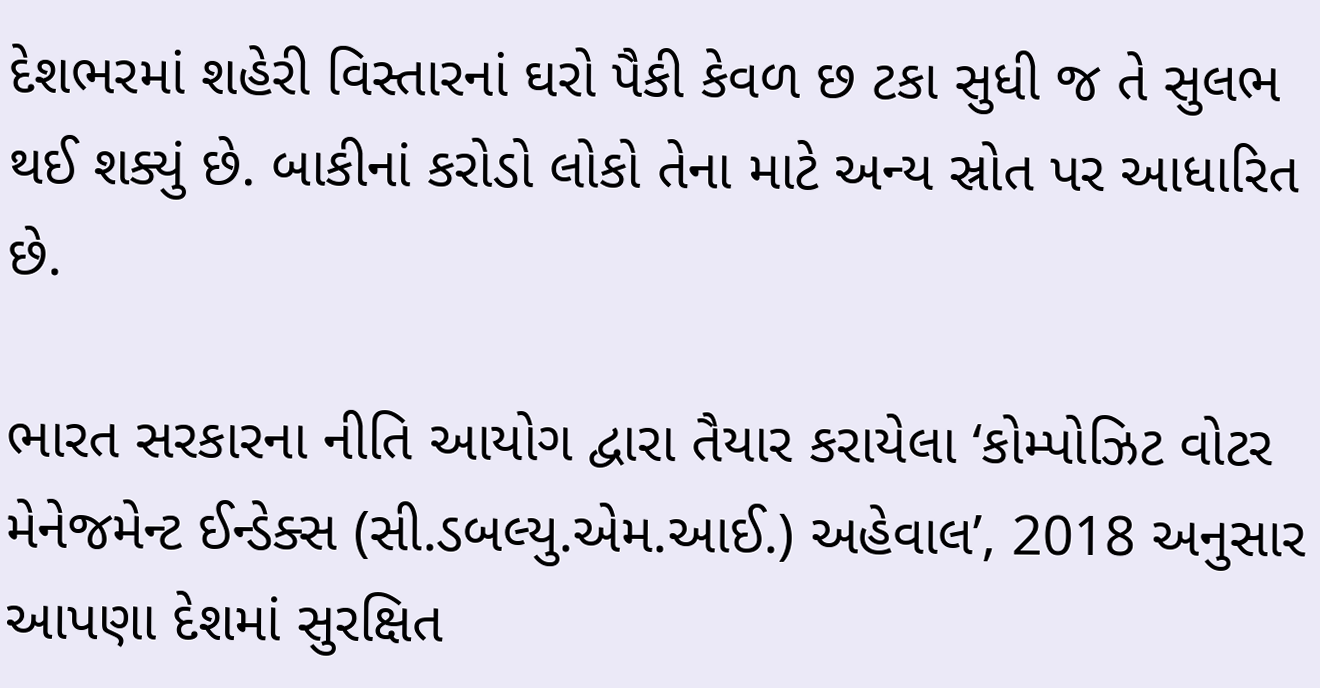દેશભરમાં શહેરી વિસ્તારનાં ઘરો પૈકી કેવળ છ ટકા સુધી જ તે સુલભ થઈ શક્યું છે. બાકીનાં કરોડો લોકો તેના માટે અન્ય સ્રોત પર આધારિત છે.

ભારત સરકારના નીતિ આયોગ દ્વારા તૈયાર કરાયેલા ‘કોમ્પોઝિટ વોટર મેનેજમેન્‍ટ ઈન્‍ડેક્સ (સી.ડબલ્યુ.એમ.આઈ.) અહેવાલ’, 2018 અનુસાર આપણા દેશમાં સુરક્ષિત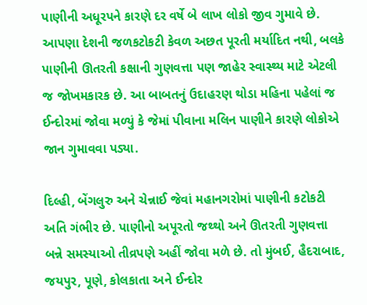પાણીની અધૂરપને કારણે દર વર્ષે બે લાખ લોકો જીવ ગુમાવે છે. આપણા દેશની જળકટોકટી કેવળ અછત પૂરતી મર્યાદિત નથી, બલકે પાણીની ઊતરતી કક્ષાની ગુણવત્તા પણ જાહેર સ્વાસ્થ્ય માટે એટલી જ જોખમકારક છે. આ બાબતનું ઉદાહરણ થોડા મહિના પહેલાં જ ઈન્‍દોરમાં જોવા મળ્યું કે જેમાં પીવાના મલિન પાણીને કારણે લોકોએ જાન ગુમાવવા પડ્યા.

દિલ્હી, બેંગલુરુ અને ચેન્નાઈ જેવાં મહાનગરોમાં પાણીની કટોકટી અતિ ગંભીર છે. પાણીનો અપૂરતો જથ્થો અને ઊતરતી ગુણવત્તા બન્ને સમસ્યાઓ તીવ્રપણે અહીં જોવા મળે છે. તો મુંબઈ, હૈદરાબાદ, જયપુર, પૂણે, કોલકાતા અને ઈન્‍દોર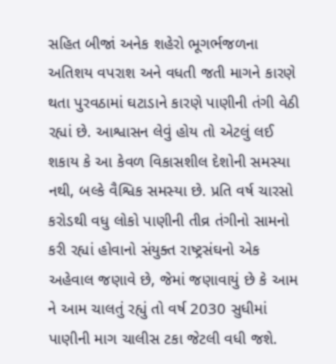સહિત બીજાં અનેક શહેરો ભૂગર્ભજળના અતિશય વપરાશ અને વધતી જતી માગને કારણે થતા પુરવઠામાં ઘટાડાને કારણે પાણીની તંગી વેઠી રહ્યાં છે. આશ્વાસન લેવું હોય તો એટલું લઈ શકાય કે આ કેવળ વિકાસશીલ દેશોની સમસ્યા નથી, બલ્કે વૈશ્વિક સમસ્યા છે. પ્રતિ વર્ષ ચારસો કરોડથી વધુ લોકો પાણીની તીવ્ર તંગીનો સામનો કરી રહ્યાં હોવાનો સંયુક્ત રાષ્ટ્રસંઘનો એક અહેવાલ જણાવે છે, જેમાં જણાવાયું છે કે આમ ને આમ ચાલતું રહ્યું તો વર્ષ 2030 સુધીમાં પાણીની માગ ચાલીસ ટકા જેટલી વધી જશે.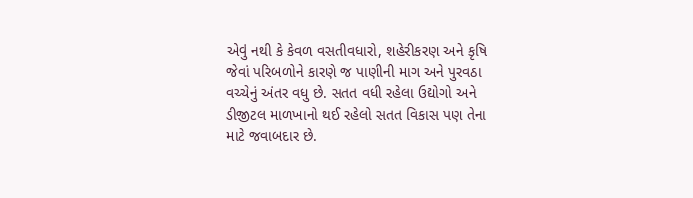એવું નથી કે કેવળ વસતીવધારો, શહેરીકરણ અને કૃષિ જેવાં પરિબળોને કારણે જ પાણીની માગ અને પુરવઠા વચ્ચેનું અંતર વધુ છે. સતત વધી રહેલા ઉદ્યોગો અને ડીજીટલ માળખાનો થઈ રહેલો સતત વિકાસ પણ તેના માટે જવાબદાર છે.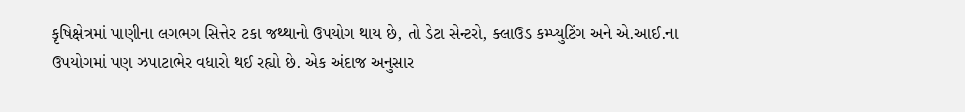કૃષિક્ષેત્રમાં પાણીના લગભગ સિત્તેર ટકા જથ્થાનો ઉપયોગ થાય છે, તો ડેટા સેન્ટરો, ક્લાઉડ કમ્પ્યુટિંગ અને એ.આઈ.ના ઉપયોગમાં પણ ઝપાટાભેર વધારો થઈ રહ્યો છે. એક અંદાજ અનુસાર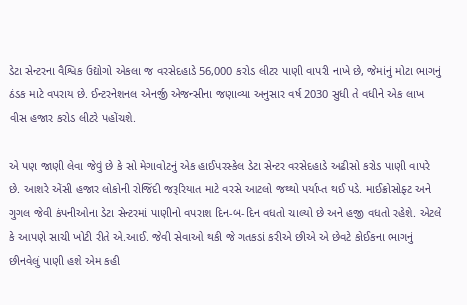ડેટા સેન્‍ટરના વૈશ્વિક ઉદ્યોગો એકલા જ વરસેદહાડે 56,000 કરોડ લીટર પાણી વાપરી નાખે છે, જેમાંનું મોટા ભાગનું ઠંડક માટે વપરાય છે. ઈન્‍ટરનેશનલ એનર્જી એજન્‍સીના જણાવ્યા અનુસાર વર્ષ 2030 સુધી તે વધીને એક લાખ વીસ હજાર કરોડ લીટરે પહોંચશે.

એ પણ જાણી લેવા જેવું છે કે સો મેગાવોટનું એક હાઈપરસ્કેલ ડેટા સેન્ટર વરસેદહાડે અઢીસો કરોડ પાણી વાપરે છે. આશરે એંસી હજાર લોકોની રોજિંદી જરૂરિયાત માટે વરસે આટલો જથ્થો પર્યાપ્ત થઈ પડે. માઈક્રોસોફ્ટ અને ગુગલ જેવી કંપનીઓના ડેટા સેન્‍ટરમાં પાણીનો વપરાશ દિન-બ-દિન વધતો ચાલ્યો છે અને હજી વધતો રહેશે. એટલે કે આપણે સાચી ખોટી રીતે એ.આઈ. જેવી સેવાઓ થકી જે ગતકડાં કરીએ છીએ એ છેવટે કોઈકના ભાગનું છીનવેલું પાણી હશે એમ કહી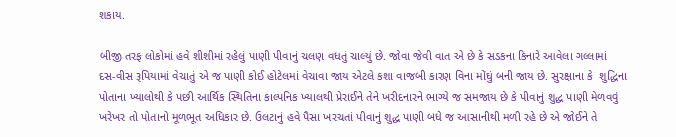શકાય.

બીજી તરફ લોકોમાં હવે શીશીમાં રહેલું પાણી પીવાનું ચલણ વધતું ચાલ્યું છે. જોવા જેવી વાત એ છે કે સડકના કિનારે આવેલા ગલ્લામાં દસ-વીસ રૂપિયામાં વેચાતું એ જ પાણી કોઈ હોટેલમાં વેચાવા જાય એટલે કશા વાજબી કારણ વિના મોંઘું બની જાય છે. સુરક્ષાના કે  શુદ્ધિના પોતાના ખ્યાલોથી કે પછી આર્થિક સ્થિતિના કાલ્પનિક ખ્યાલથી પ્રેરાઈને તેને ખરીદનારને ભાગ્યે જ સમજાય છે કે પીવાનું શુદ્ધ પાણી મેળવવું ખરેખર તો પોતાનો મૂળભૂત અધિકાર છે. ઉલટાનું હવે પૈસા ખરચતાં પીવાનું શુદ્ધ પાણી બધે જ આસાનીથી મળી રહે છે એ જોઈને તે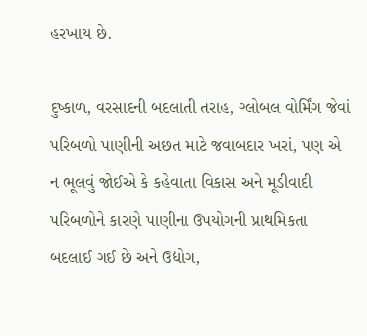હરખાય છે.

દુષ્કાળ, વરસાદની બદલાતી તરાહ, ગ્લોબલ વોર્મિંગ જેવાં પરિબળો પાણીની અછત માટે જવાબદાર ખરાં, પણ એ ન ભૂલવું જોઈએ કે કહેવાતા વિકાસ અને મૂડીવાદી પરિબળોને કારણે પાણીના ઉપયોગની પ્રાથમિકતા બદલાઈ ગઈ છે અને ઉદ્યોગ,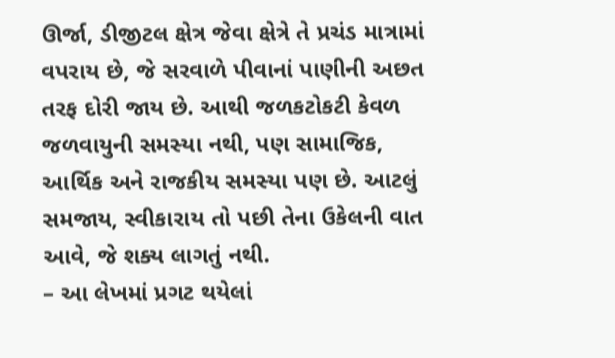ઊર્જા, ડીજીટલ ક્ષેત્ર જેવા ક્ષેત્રે તે પ્રચંડ માત્રામાં વપરાય છે, જે સરવાળે પીવાનાં પાણીની અછત તરફ દોરી જાય છે. આથી જળકટોકટી કેવળ જળવાયુની સમસ્યા નથી, પણ સામાજિક, આર્થિક અને રાજકીય સમસ્યા પણ છે. આટલું સમજાય, સ્વીકારાય તો પછી તેના ઉકેલની વાત આવે, જે શક્ય લાગતું નથી.
– આ લેખમાં પ્રગટ થયેલાં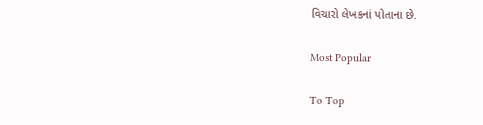વિચારો લેખકનાં પોતાના છે.

Most Popular

To Top